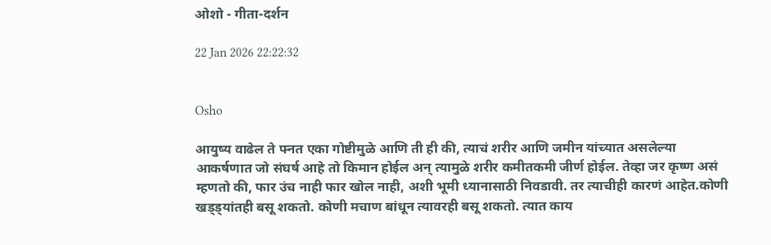ओशो - गीता-दर्शन

22 Jan 2026 22:22:32


Osho

आयुष्य वाढेल ते फ्नत एका गोष्टीमुळे आणि ती ही की, त्याचं शरीर आणि जमीन यांच्यात असलेल्या आकर्षणात जो संघर्ष आहे तो किमान होईल अन् त्यामुळे शरीर कमीतकमी जीर्ण होईल. तेव्हा जर कृष्ण असं म्हणतो की, फार उंच नाही फार खोल नाही, अशी भूमी ध्यानासाठी निवडावी. तर त्याचीही कारणं आहेत.कोणी खड्ड्यांतही बसू शकतो. कोणी मचाण बांधून त्यावरही बसू शकतो. त्यात काय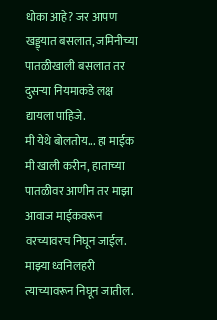धोका आहे? जर आपण खड्ड्यात बसलात, जमिनीच्या पातळीखाली बसलात तर दुसऱ्या नियमाकडे लक्ष द्यायला पाहिजे.
मी येथे बोलतोय... हा माईक मी खाली करीन, हाताच्या पातळीवर आणीन तर माझा आवाज माईकवरून वरच्यावरच निघून जाईल. माझ्या ध्वनिलहरी त्याच्यावरून निघून जातील.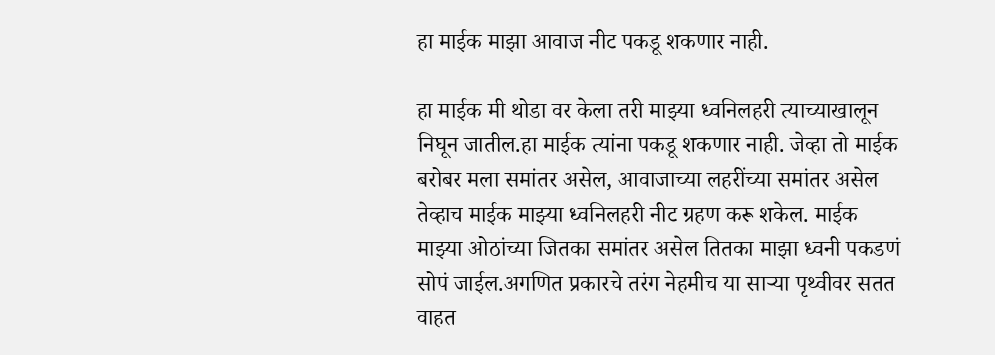हा माईक माझा आवाज नीट पकडू शकणार नाही.

हा माईक मी थोडा वर केला तरी माझ्या ध्वनिलहरी त्याच्याखालून निघून जातील.हा माईक त्यांना पकडू शकणार नाही. जेव्हा तो माईक बरोबर मला समांतर असेल, आवाजाच्या लहरींच्या समांतर असेल तेव्हाच माईक माझ्या ध्वनिलहरी नीट ग्रहण करू शकेल. माईक माझ्या ओठांच्या जितका समांतर असेल तितका माझा ध्वनी पकडणं सोपं जाईल.अगणित प्रकारचे तरंग नेहमीच या साऱ्या पृथ्वीवर सतत वाहत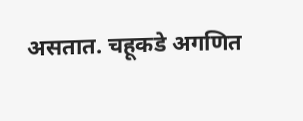असतात. चहूकडे अगणित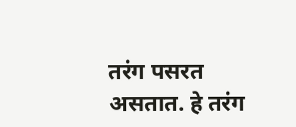तरंग पसरत असतात. हे तरंग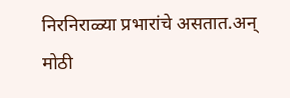निरनिराळ्या प्रभारांचे असतात.अन् मोठी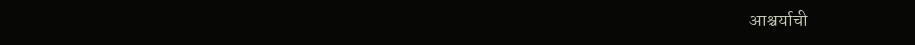आश्चर्याची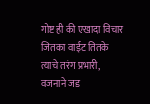गोष्ट ही की एखादा विचार जितका वाईट तितके त्याचे तरंग प्रभारी, वजनाने जड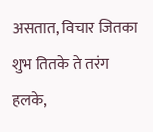असतात, विचार जितका शुभ तितके ते तरंग हलके,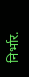निर्भार.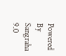Powered By Sangraha 9.0